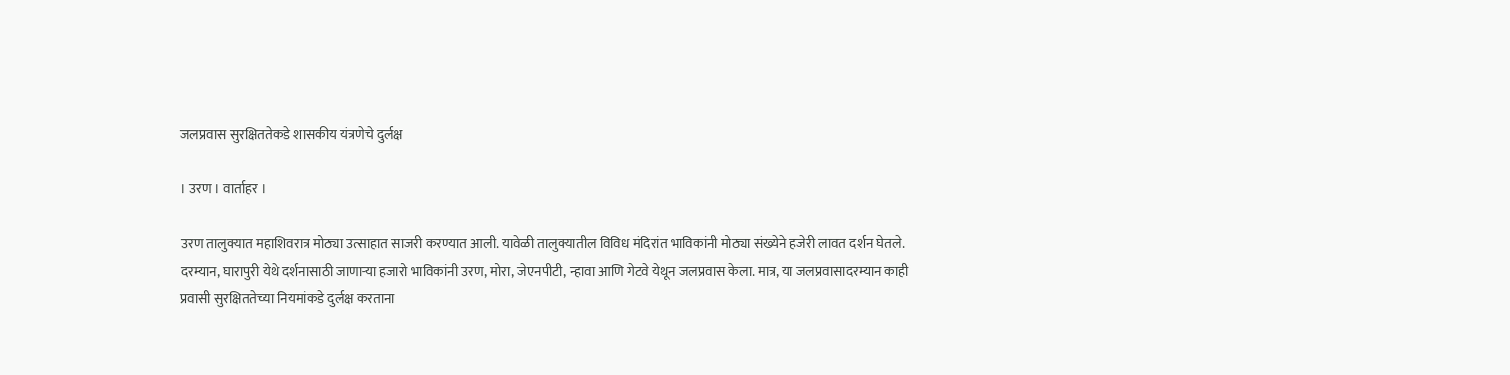जलप्रवास सुरक्षिततेकडे शासकीय यंत्रणेचे दुर्लक्ष

। उरण । वार्ताहर ।

उरण तालुक्यात महाशिवरात्र मोठ्या उत्साहात साजरी करण्यात आली. यावेळी तालुक्यातील विविध मंदिरांत भाविकांनी मोठ्या संख्येने हजेरी लावत दर्शन घेतले. दरम्यान, घारापुरी येथे दर्शनासाठी जाणार्‍या हजारो भाविकांनी उरण, मोरा, जेएनपीटी, न्हावा आणि गेटवे येथून जलप्रवास केला. मात्र, या जलप्रवासादरम्यान काही प्रवासी सुरक्षिततेच्या नियमांकडे दुर्लक्ष करताना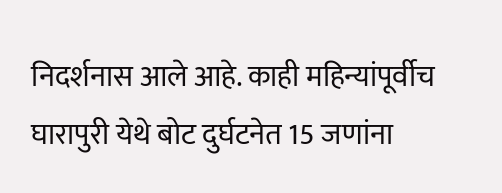निदर्शनास आले आहे. काही महिन्यांपूर्वीच घारापुरी येथे बोट दुर्घटनेत 15 जणांना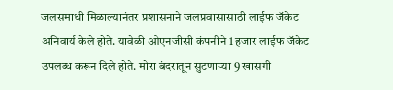जलसमाधी मिळाल्यानंतर प्रशासनाने जलप्रवासासाठी लाईफ जॅकेट अनिवार्य केले होते. यावेळी ओएनजीसी कंपनीने 1 हजार लाईफ जॅकेट उपलब्ध करून दिले होते. मोरा बंदरातून सुटणार्‍या 9 खासगी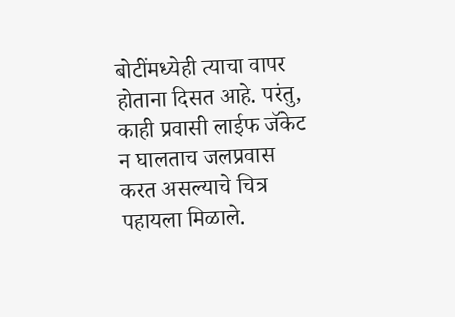बोटींमध्येही त्याचा वापर होताना दिसत आहे. परंतु, काही प्रवासी लाईफ जॅकेट न घालताच जलप्रवास करत असल्याचे चित्र पहायला मिळाले.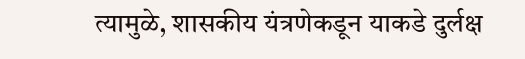त्यामुळे, शासकीय यंत्रणेकडून याकडे दुर्लक्ष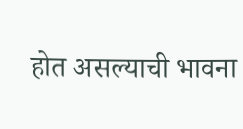होत असल्याची भावना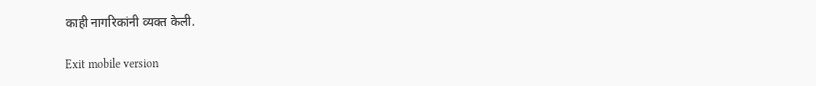काही नागरिकांनी व्यक्त केली.

Exit mobile version